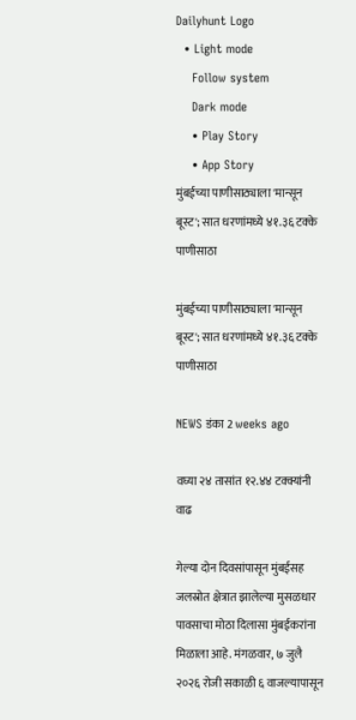Dailyhunt Logo
  • Light mode
    Follow system
    Dark mode
    • Play Story
    • App Story
मुंबईच्या पाणीसाठ्याला 'मान्सून बूस्ट'; सात धरणांमध्ये ४१.३६ टक्के पाणीसाठा

मुंबईच्या पाणीसाठ्याला 'मान्सून बूस्ट'; सात धरणांमध्ये ४१.३६ टक्के पाणीसाठा

NEWS डंका 2 weeks ago

वघ्या २४ तासांत १२.४४ टक्क्यांनी वाढ

गेल्या दोन दिवसांपासून मुंबईसह जलस्रोत क्षेत्रात झालेल्या मुसळधार पावसाचा मोठा दिलासा मुंबईकरांना मिळाला आहे. मंगळवार, ७ जुलै २०२६ रोजी सकाळी ६ वाजल्यापासून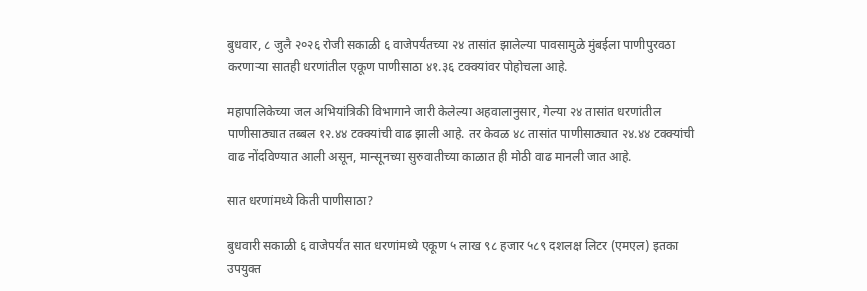बुधवार, ८ जुलै २०२६ रोजी सकाळी ६ वाजेपर्यंतच्या २४ तासांत झालेल्या पावसामुळे मुंबईला पाणीपुरवठा करणाऱ्या सातही धरणांतील एकूण पाणीसाठा ४१.३६ टक्क्यांवर पोहोचला आहे.

महापालिकेच्या जल अभियांत्रिकी विभागाने जारी केलेल्या अहवालानुसार, गेल्या २४ तासांत धरणांतील पाणीसाठ्यात तब्बल १२.४४ टक्क्यांची वाढ झाली आहे. तर केवळ ४८ तासांत पाणीसाठ्यात २४.४४ टक्क्यांची वाढ नोंदविण्यात आली असून, मान्सूनच्या सुरुवातीच्या काळात ही मोठी वाढ मानली जात आहे.

सात धरणांमध्ये किती पाणीसाठा?

बुधवारी सकाळी ६ वाजेपर्यंत सात धरणांमध्ये एकूण ५ लाख ९८ हजार ५८९ दशलक्ष लिटर (एमएल) इतका उपयुक्त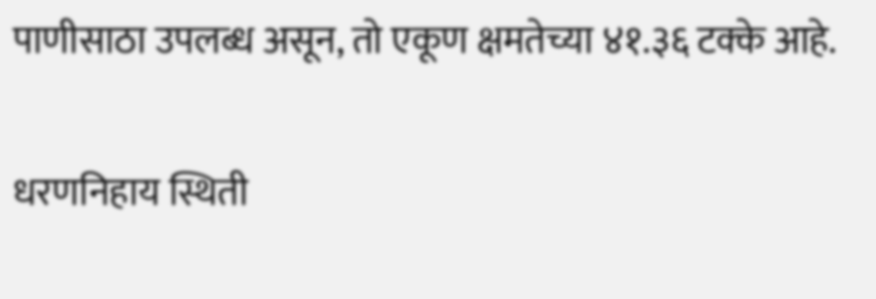पाणीसाठा उपलब्ध असून, तो एकूण क्षमतेच्या ४१.३६ टक्के आहे.

धरणनिहाय स्थिती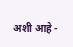अशी आहे -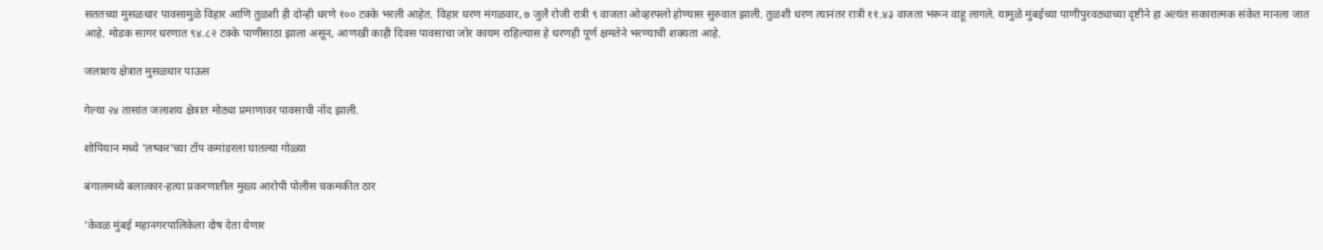सततच्या मुसळधार पावसामुळे विहार आणि तुळशी ही दोन्ही धरणे १०० टक्के भरली आहेत. विहार धरण मंगळवार, ७ जुलै रोजी रात्री ९ वाजता ओव्हरफ्लो होण्यास सुरुवात झाली. तुळशी धरण त्यानंतर रात्री ११.४३ वाजता भरून वाहू लागले. यामुळे मुंबईच्या पाणीपुरवठ्याच्या दृष्टीने हा अत्यंत सकारात्मक संकेत मानला जात आहे. मोडक सागर धरणात ९४.८२ टक्के पाणीसाठा झाला असून, आणखी काही दिवस पावसाचा जोर कायम राहिल्यास हे धरणही पूर्ण क्षमतेने भरण्याची शक्यता आहे.

जलाशय क्षेत्रात मुसळधार पाऊस

गेल्या २४ तासांत जलाशय क्षेत्रात मोठ्या प्रमाणावर पावसाची नोंद झाली.

शोपियान मध्ये 'लष्कर'च्या टॉप कमांडरला घातल्या गोळ्या

बंगालमध्ये बलात्कार-हत्या प्रकरणातील मुख्य आरोपी पोलीस चकमकीत ठार

'केवळ मुंबई महानगरपालिकेला दोष देता येणार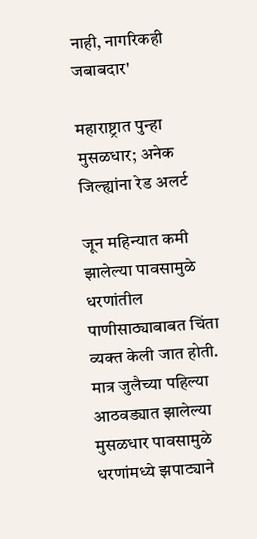नाही, नागरिकही जबाबदार'

महाराष्ट्रात पुन्हा मुसळधार; अनेक जिल्ह्यांना रेड अलर्ट

जून महिन्यात कमी झालेल्या पावसामुळे धरणांतील पाणीसाठ्याबाबत चिंता व्यक्त केली जात होती. मात्र जुलैच्या पहिल्या आठवड्यात झालेल्या मुसळधार पावसामुळे धरणांमध्ये झपाट्याने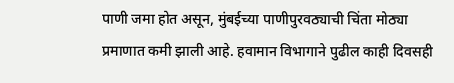पाणी जमा होत असून, मुंबईच्या पाणीपुरवठ्याची चिंता मोठ्या प्रमाणात कमी झाली आहे. हवामान विभागाने पुढील काही दिवसही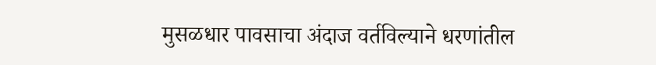मुसळधार पावसाचा अंदाज वर्तविल्याने धरणांतील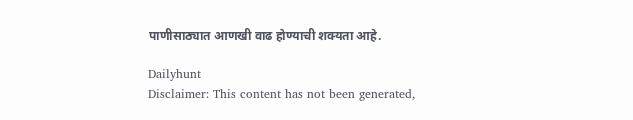पाणीसाठ्यात आणखी वाढ होण्याची शक्यता आहे.

Dailyhunt
Disclaimer: This content has not been generated,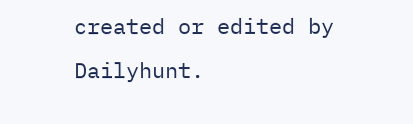created or edited by Dailyhunt.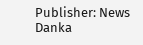Publisher: News Danka